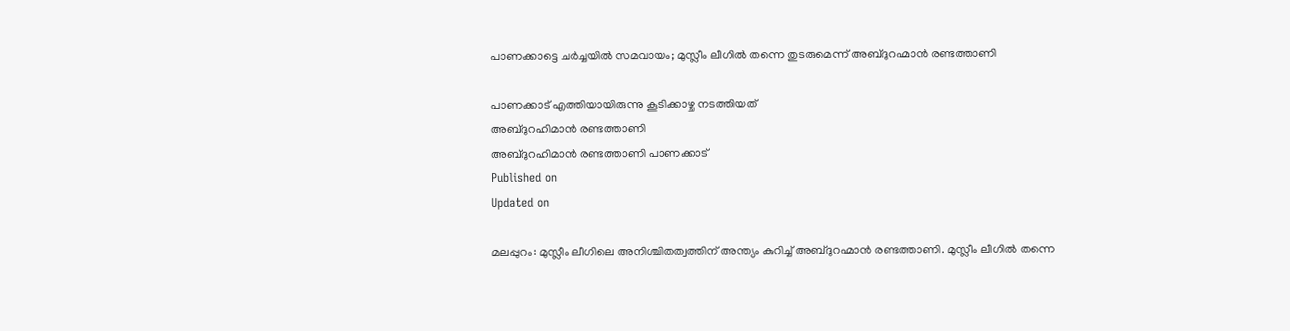പാണക്കാട്ടെ ചർച്ചയിൽ സമവായം; മുസ്ലീം ലീഗിൽ തന്നെ തുടരുമെന്ന് അബ്ദുറഹ്മാൻ രണ്ടത്താണി

പാണക്കാട് എത്തിയായിരുന്നു കൂടിക്കാഴ്ച നടത്തിയത്
അബ്ദുറഹിമാൻ രണ്ടത്താണി
അബ്ദുറഹിമാൻ രണ്ടത്താണി പാണക്കാട്
Published on
Updated on

മലപ്പുറം: മുസ്ലീം ലീഗിലെ അനിശ്ചിതത്വത്തിന് അന്ത്യം കുറിച്ച് അബ്ദുറഹ്മാൻ രണ്ടത്താണി. മുസ്ലീം ലീഗിൽ തന്നെ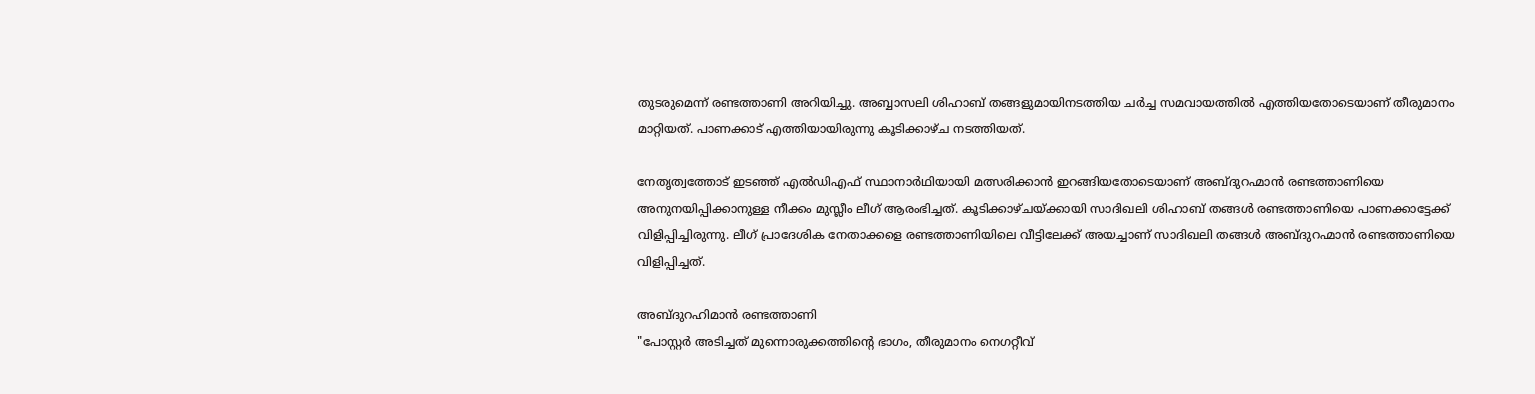തുടരുമെന്ന് രണ്ടത്താണി അറിയിച്ചു. അബ്ബാസലി ശിഹാബ് തങ്ങളുമായിനടത്തിയ ചർച്ച സമവായത്തിൽ എത്തിയ‌തോടെയാണ് തീരുമാനം മാറ്റിയത്. പാണക്കാട് എത്തിയായിരുന്നു കൂടിക്കാഴ്ച നടത്തിയത്.

നേതൃത്വത്തോട് ഇടഞ്ഞ് എൽഡിഎഫ് സ്ഥാനാർഥിയായി മത്സരിക്കാൻ ഇറങ്ങിയതോടെയാണ് അബ്ദുറഹ്മാൻ രണ്ടത്താണിയെ അനുനയിപ്പിക്കാനുള്ള നീക്കം മുസ്ലീം ലീഗ് ആരംഭിച്ചത്. കൂടിക്കാഴ്ചയ്ക്കായി സാദിഖലി ശിഹാബ് തങ്ങൾ രണ്ടത്താണിയെ പാണക്കാട്ടേക്ക് വിളിപ്പിച്ചിരുന്നു. ലീഗ് പ്രാദേശിക നേതാക്കളെ രണ്ടത്താണിയിലെ വീട്ടിലേക്ക് അയച്ചാണ് സാദിഖലി തങ്ങൾ അബ്ദുറഹ്മാൻ രണ്ടത്താണിയെ വിളിപ്പിച്ചത്.

അബ്ദുറഹിമാൻ രണ്ടത്താണി
"പോസ്റ്റർ അടിച്ചത് മുന്നൊരുക്കത്തിന്റെ ഭാഗം, തീരുമാനം നെഗറ്റീവ്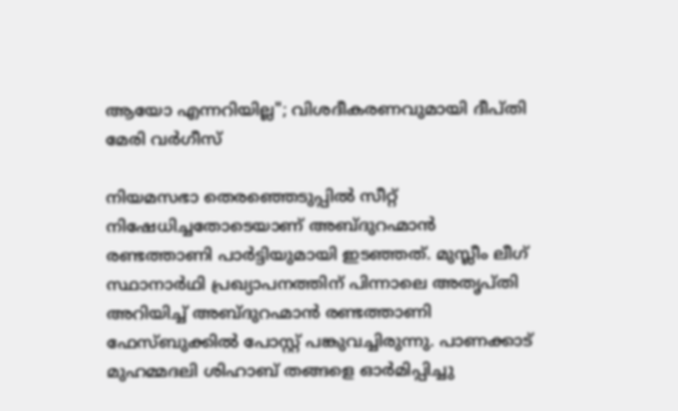ആയോ എന്നറിയില്ല"; വിശദീകരണവുമായി ദീപ്തി മേരി വർഗീസ്

നിയമസഭാ തെരഞ്ഞെടുപ്പിൽ സീറ്റ് നിഷേധിച്ചതോടെയാണ് അബ്ദുറഹ്മാൻ രണ്ടത്താണി പാർട്ടിയുമായി ഇടഞ്ഞത്. മുസ്ലീം ലീഗ് സ്ഥാനാർഥി പ്രഖ്യാപനത്തിന് പിന്നാലെ അതൃപ്തി അറിയിച്ച് അബ്ദുറഹ്മാൻ രണ്ടത്താണി ഫേസ്ബുക്കിൽ പോസ്റ്റ് പങ്കുവച്ചിരുന്നു. പാണക്കാട് മുഹമ്മദലി ശിഹാബ് തങ്ങളെ ഓർമിപ്പിച്ചു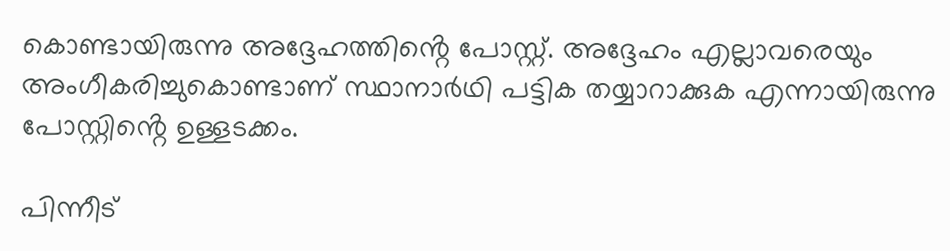കൊണ്ടായിരുന്നു അദ്ദേഹത്തിൻ്റെ പോസ്റ്റ്. അദ്ദേഹം എല്ലാവരെയും അംഗീകരിച്ചുകൊണ്ടാണ് സ്ഥാനാർഥി പട്ടിക തയ്യാറാക്കുക എന്നായിരുന്നു പോസ്റ്റിൻ്റെ ഉള്ളടക്കം.

പിന്നീട്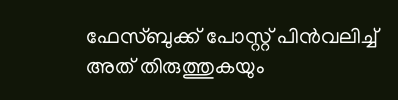ഫേസ്ബുക്ക് പോസ്റ്റ് പിൻവലിച്ച് അത് തിരുത്തുകയും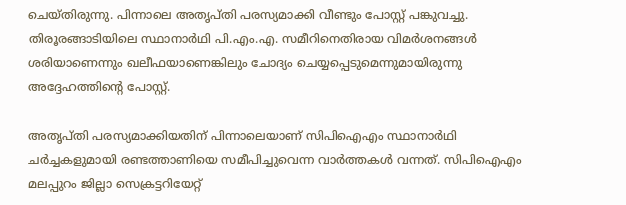ചെയ്തിരുന്നു. പിന്നാലെ അതൃപ്തി പരസ്യമാക്കി വീണ്ടും പോസ്റ്റ് പങ്കുവച്ചു. തിരൂരങ്ങാടിയിലെ സ്ഥാനാർഥി പി.എം.എ. സമീറിനെതിരായ വിമർശനങ്ങൾ ശരിയാണെന്നും ഖലീഫയാണെങ്കിലും ചോദ്യം ചെയ്യപ്പെടുമെന്നുമായിരുന്നു അദ്ദേഹത്തിന്റെ പോസ്റ്റ്.

അതൃപ്തി പരസ്യമാക്കിയതിന് പിന്നാലെയാണ് സിപിഐഎം സ്ഥാനാർഥി ചർച്ചകളുമായി രണ്ടത്താണിയെ സമീപിച്ചുവെന്ന വാർത്തകൾ വന്നത്. സിപിഐഎം മലപ്പുറം ജില്ലാ സെക്രട്ടറിയേറ്റ്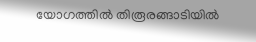യോഗത്തിൽ തിരൂരങ്ങാടിയിൽ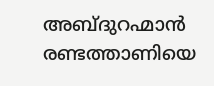അബ്ദുറഹ്മാൻ രണ്ടത്താണിയെ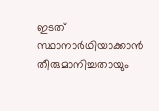ഇടത് സ്ഥാനാർഥിയാക്കാൻ തീരുമാനിച്ചതായും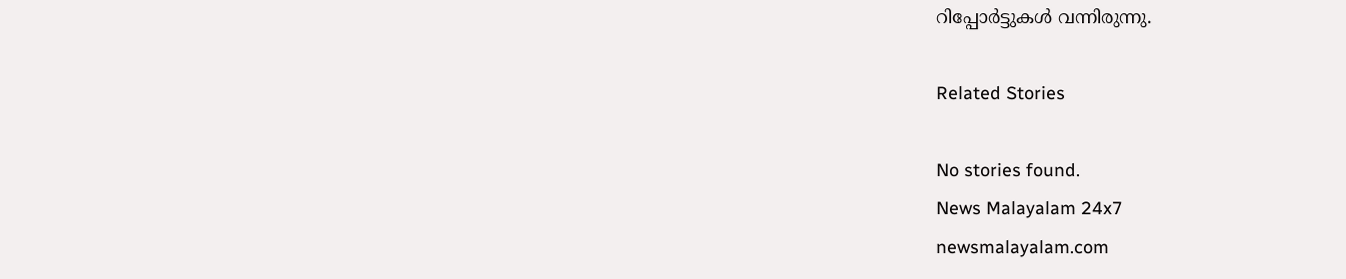റിപ്പോർട്ടുകൾ വന്നിരുന്നു.

Related Stories

No stories found.
News Malayalam 24x7
newsmalayalam.com